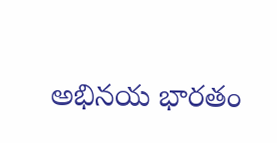అభినయ భారతం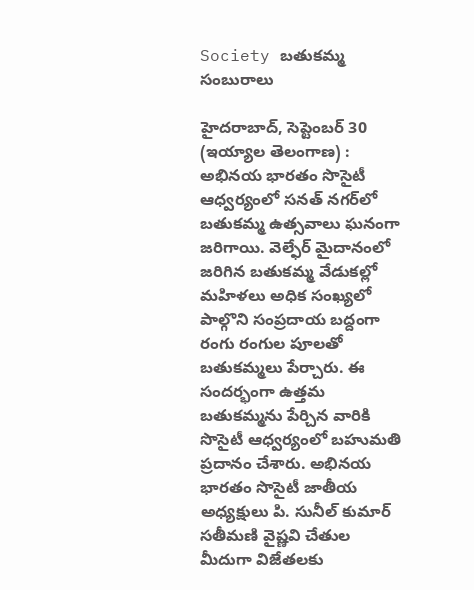Society బతుకమ్మ సంబురాలు

హైదరాబాద్, సెప్టెంబర్ 30 (ఇయ్యాల తెలంగాణ) : అభినయ భారతం సొసైటీ ఆధ్వర్యంలో సనత్ నగర్‌లో బతుకమ్మ ఉత్సవాలు ఘనంగా జరిగాయి. వెల్ఫేర్ మైదానంలో జరిగిన బతుకమ్మ వేడుకల్లో మహిళలు అధిక సంఖ్యలో పాల్గొని సంప్రదాయ బద్దంగా రంగు రంగుల పూలతో బతుకమ్మలు పేర్చారు. ఈ సందర్భంగా ఉత్తమ బతుకమ్మను పేర్చిన వారికి సొసైటీ ఆధ్వర్యంలో బహుమతి ప్రదానం చేశారు. అభినయ భారతం సొసైటీ జాతీయ అధ్యక్షులు పి. సునీల్ కుమార్ సతీమణి వైష్ణవి చేతుల మీదుగా విజేతలకు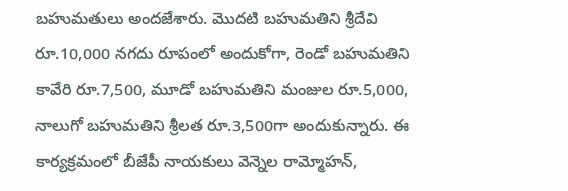బహుమతులు అందజేశారు. మొదటి బహుమతిని శ్రీదేవి రూ.10,000 నగదు రూపంలో అందుకోగా, రెండో బహుమతిని కావేరి రూ.7,500, మూడో బహుమతిని మంజుల రూ.5,000, నాలుగో బహుమతిని శ్రీలత రూ.3,500గా అందుకున్నారు. ఈ కార్యక్రమంలో బీజేపీ నాయకులు వెన్నెల రామ్మోహన్,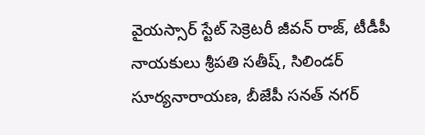వైయస్సార్ స్టేట్ సెక్రెటరీ జీవన్ రాజ్, టీడీపీ నాయకులు శ్రీపతి సతీష్, సిలిండర్ సూర్యనారాయణ, బీజేపీ సనత్ నగర్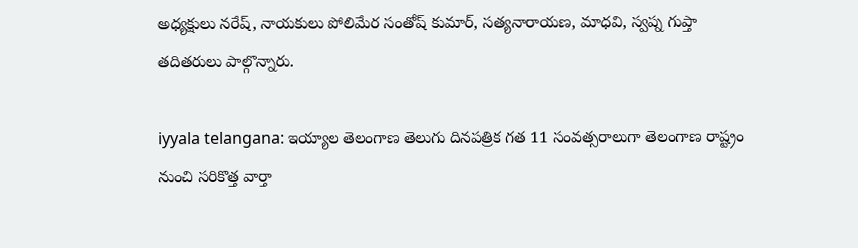అధ్యక్షులు నరేష్, నాయకులు పోలిమేర సంతోష్ కుమార్, సత్యనారాయణ, మాధవి, స్వప్న గుప్తా తదితరులు పాల్గొన్నారు.

iyyala telangana: ఇయ్యాల తెలంగాణ తెలుగు దినపత్రిక గత 11 సంవత్సరాలుగా తెలంగాణ రాష్ట్రం నుంచి సరికొత్త వార్తా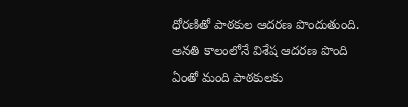ధోరణితో పాఠకుల ఆదరణ పొందుతుంది. అనతి కాలంలోనే విశేష ఆదరణ పొంది ఏంతో మంది పాఠకులకు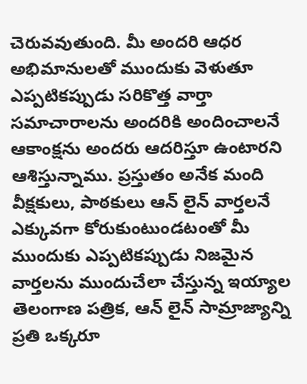చెరువవుతుంది. మీ అందరి ఆధర అభిమానులతో ముందుకు వెళుతూ ఎప్పటికప్పుడు సరికొత్త వార్తా సమాచారాలను అందరికి అందించాలనే ఆకాంక్షను అందరు ఆదరిస్తూ ఉంటారని ఆశిస్తున్నాము. ప్రస్తుతం అనేక మంది వీక్షకులు, పాఠకులు ఆన్ లైన్ వార్తలనే ఎక్కువగా కోరుకుంటుండటంతో మీ ముందుకు ఎప్పటికప్పుడు నిజమైన వార్తలను ముందుచేలా చేస్తున్న ఇయ్యాల తెలంగాణ పత్రిక, ఆన్ లైన్ సామ్రాజ్యాన్ని ప్రతి ఒక్కరూ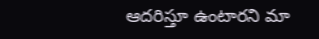ఆదరిస్తూ ఉంటారని మా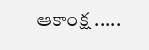ఆకాంక్ష .....